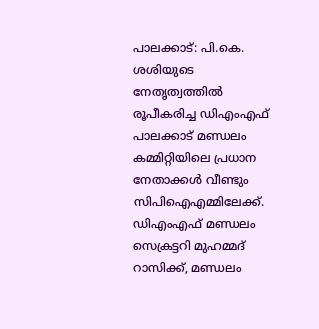പാലക്കാട്: പി.കെ. ശശിയുടെ നേതൃത്വത്തിൽ രൂപീകരിച്ച ഡിഎംഎഫ് പാലക്കാട് മണ്ഡലം കമ്മിറ്റിയിലെ പ്രധാന നേതാക്കൾ വീണ്ടും സിപിഐഎമ്മിലേക്ക്. ഡിഎംഎഫ് മണ്ഡലം സെക്രട്ടറി മുഹമ്മദ് റാസിക്ക്, മണ്ഡലം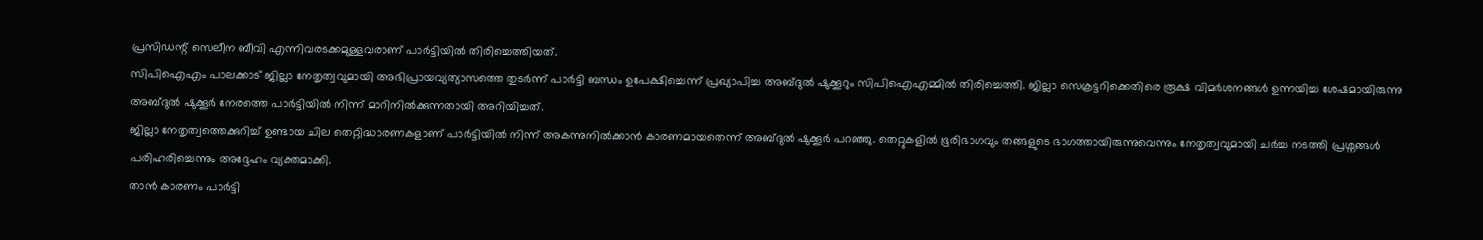പ്രസിഡന്റ് സെലീന ബീവി എന്നിവരടക്കമുള്ളവരാണ് പാർട്ടിയിൽ തിരിച്ചെത്തിയത്.
സിപിഐഎം പാലക്കാട് ജില്ലാ നേതൃത്വവുമായി അഭിപ്രായവ്യത്യാസത്തെ തുടർന്ന് പാർട്ടി ബന്ധം ഉപേക്ഷിച്ചെന്ന് പ്രഖ്യാപിച്ച അബ്ദുൽ ഷുക്കൂറും സിപിഐഎമ്മിൽ തിരിച്ചെത്തി. ജില്ലാ സെക്രട്ടറിക്കെതിരെ രൂക്ഷ വിമർശനങ്ങൾ ഉന്നയിച്ച ശേഷമായിരുന്നു അബ്ദുൽ ഷുക്കൂർ നേരത്തെ പാർട്ടിയിൽ നിന്ന് മാറിനിൽക്കുന്നതായി അറിയിച്ചത്.
ജില്ലാ നേതൃത്വത്തെക്കുറിച്ച് ഉണ്ടായ ചില തെറ്റിദ്ധാരണകളാണ് പാർട്ടിയിൽ നിന്ന് അകന്നുനിൽക്കാൻ കാരണമായതെന്ന് അബ്ദുൽ ഷുക്കൂർ പറഞ്ഞു. തെറ്റുകളിൽ ഭൂരിഭാഗവും തങ്ങളുടെ ഭാഗത്തായിരുന്നുവെന്നും നേതൃത്വവുമായി ചർച്ച നടത്തി പ്രശ്നങ്ങൾ പരിഹരിച്ചെന്നും അദ്ദേഹം വ്യക്തമാക്കി.
താൻ കാരണം പാർട്ടി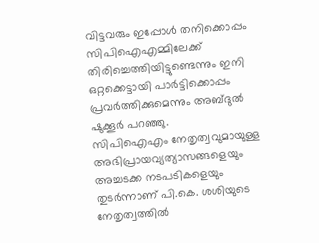വിട്ടവരും ഇപ്പോൾ തനിക്കൊപ്പം സിപിഐഎമ്മിലേക്ക് തിരിച്ചെത്തിയിട്ടുണ്ടെന്നും ഇനി ഒറ്റക്കെട്ടായി പാർട്ടിക്കൊപ്പം പ്രവർത്തിക്കുമെന്നും അബ്ദുൽ ഷുക്കൂർ പറഞ്ഞു.
സിപിഐഎം നേതൃത്വവുമായുള്ള അഭിപ്രായവ്യത്യാസങ്ങളെയും അച്ചടക്ക നടപടികളെയും തുടർന്നാണ് പി.കെ. ശശിയുടെ നേതൃത്വത്തിൽ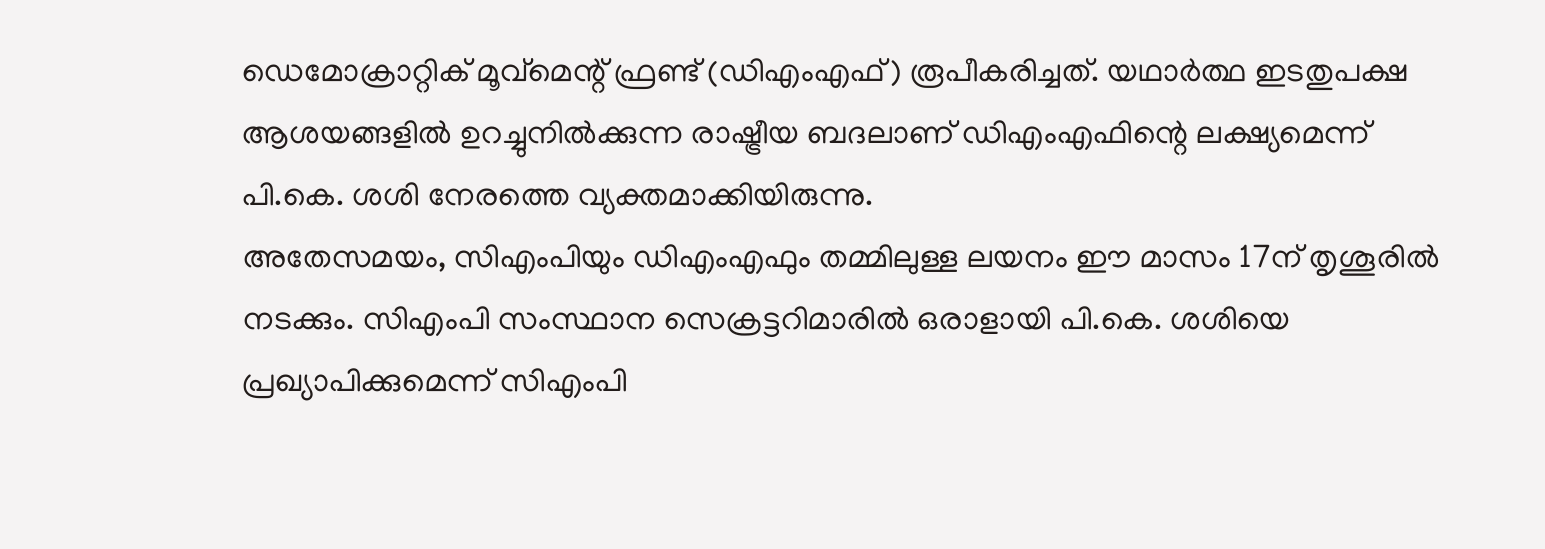ഡെമോക്രാറ്റിക് മൂവ്മെന്റ് ഫ്രണ്ട് (ഡിഎംഎഫ്) രൂപീകരിച്ചത്. യഥാർത്ഥ ഇടതുപക്ഷ ആശയങ്ങളിൽ ഉറച്ചുനിൽക്കുന്ന രാഷ്ട്രീയ ബദലാണ് ഡിഎംഎഫിന്റെ ലക്ഷ്യമെന്ന് പി.കെ. ശശി നേരത്തെ വ്യക്തമാക്കിയിരുന്നു.
അതേസമയം, സിഎംപിയും ഡിഎംഎഫും തമ്മിലുള്ള ലയനം ഈ മാസം 17ന് തൃശൂരിൽ നടക്കും. സിഎംപി സംസ്ഥാന സെക്രട്ടറിമാരിൽ ഒരാളായി പി.കെ. ശശിയെ പ്രഖ്യാപിക്കുമെന്ന് സിഎംപി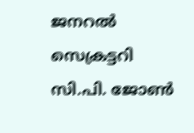ജനറൽ സെക്രട്ടറി സി.പി. ജോൺ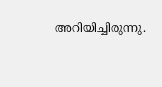അറിയിച്ചിരുന്നു.